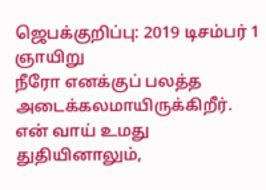ஜெபக்குறிப்பு: 2019 டிசம்பர் 1 ஞாயிறு
நீரோ எனக்குப் பலத்த அடைக்கலமாயிருக்கிறீர். என் வாய் உமது துதியினாலும்,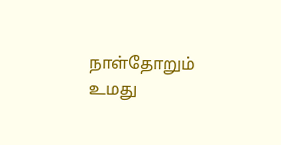நாள்தோறும் உமது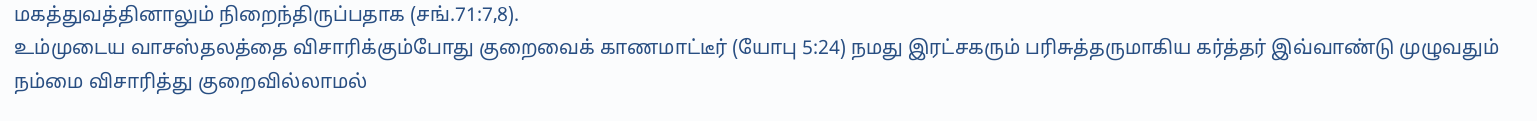மகத்துவத்தினாலும் நிறைந்திருப்பதாக (சங்.71:7,8).
உம்முடைய வாசஸ்தலத்தை விசாரிக்கும்போது குறைவைக் காணமாட்டீர் (யோபு 5:24) நமது இரட்சகரும் பரிசுத்தருமாகிய கர்த்தர் இவ்வாண்டு முழுவதும் நம்மை விசாரித்து குறைவில்லாமல்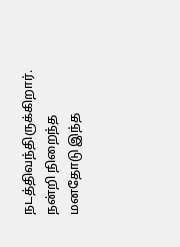நடத்திவந்திருக்கிறார். நன்றி நிறைந்த மனதோடு இந்த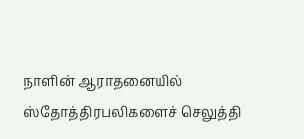நாளின் ஆராதனையில் ஸ்தோத்திரபலிகளைச் செலுத்தி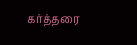கர்த்தரை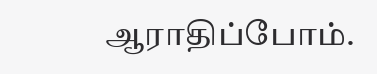ஆராதிப்போம்.